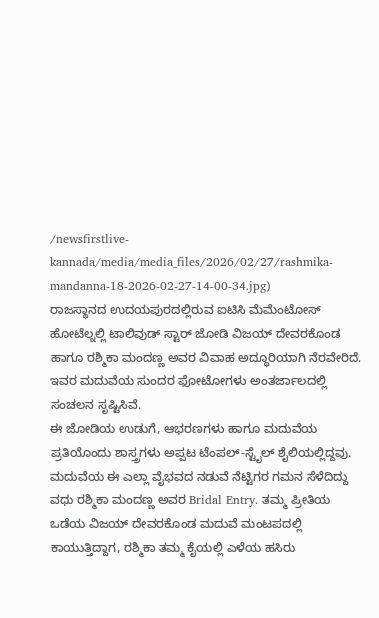/newsfirstlive-kannada/media/media_files/2026/02/27/rashmika-mandanna-18-2026-02-27-14-00-34.jpg)
ರಾಜಸ್ಥಾನದ ಉದಯಪುರದಲ್ಲಿರುವ ಐಟಿಸಿ ಮೆಮೆಂಟೋಸ್ ಹೋಟೆಲ್ನಲ್ಲಿ ಟಾಲಿವುಡ್ ಸ್ಟಾರ್ ಜೋಡಿ ವಿಜಯ್ ದೇವರಕೊಂಡ ಹಾಗೂ ರಶ್ಮಿಕಾ ಮಂದಣ್ಣ ಅವರ ವಿವಾಹ ಅದ್ಧೂರಿಯಾಗಿ ನೆರವೇರಿದೆ. ಇವರ ಮದುವೆಯ ಸುಂದರ ಫೋಟೋಗಳು ಅಂತರ್ಜಾಲದಲ್ಲಿ ಸಂಚಲನ ಸೃಷ್ಟಿಸಿವೆ.
ಈ ಜೋಡಿಯ ಉಡುಗೆ, ಆಭರಣಗಳು ಹಾಗೂ ಮದುವೆಯ ಪ್ರತಿಯೊಂದು ಶಾಸ್ತ್ರಗಳು ಅಪ್ಪಟ ಟೆಂಪಲ್-ಸ್ಟೈಲ್ ಶೈಲಿಯಲ್ಲಿದ್ದವು. ಮದುವೆಯ ಈ ಎಲ್ಲಾ ವೈಭವದ ನಡುವೆ ನೆಟ್ಟಿಗರ ಗಮನ ಸೆಳೆದಿದ್ದು ವಧು ರಶ್ಮಿಕಾ ಮಂದಣ್ಣ ಅವರ Bridal Entry. ತಮ್ಮ ಪ್ರೀತಿಯ ಒಡೆಯ ವಿಜಯ್ ದೇವರಕೊಂಡ ಮದುವೆ ಮಂಟಪದಲ್ಲಿ ಕಾಯುತ್ತಿದ್ದಾಗ, ರಶ್ಮಿಕಾ ತಮ್ಮ ಕೈಯಲ್ಲಿ ಎಳೆಯ ಹಸಿರು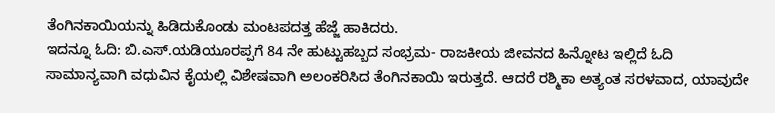ತೆಂಗಿನಕಾಯಿಯನ್ನು ಹಿಡಿದುಕೊಂಡು ಮಂಟಪದತ್ತ ಹೆಜ್ಜೆ ಹಾಕಿದರು.
ಇದನ್ನೂ ಓದಿ: ಬಿ.ಎಸ್.ಯಡಿಯೂರಪ್ಪಗೆ 84 ನೇ ಹುಟ್ಟುಹಬ್ಬದ ಸಂಭ್ರಮ- ರಾಜಕೀಯ ಜೀವನದ ಹಿನ್ನೋಟ ಇಲ್ಲಿದೆ ಓದಿ
ಸಾಮಾನ್ಯವಾಗಿ ವಧುವಿನ ಕೈಯಲ್ಲಿ ವಿಶೇಷವಾಗಿ ಅಲಂಕರಿಸಿದ ತೆಂಗಿನಕಾಯಿ ಇರುತ್ತದೆ. ಆದರೆ ರಶ್ಮಿಕಾ ಅತ್ಯಂತ ಸರಳವಾದ, ಯಾವುದೇ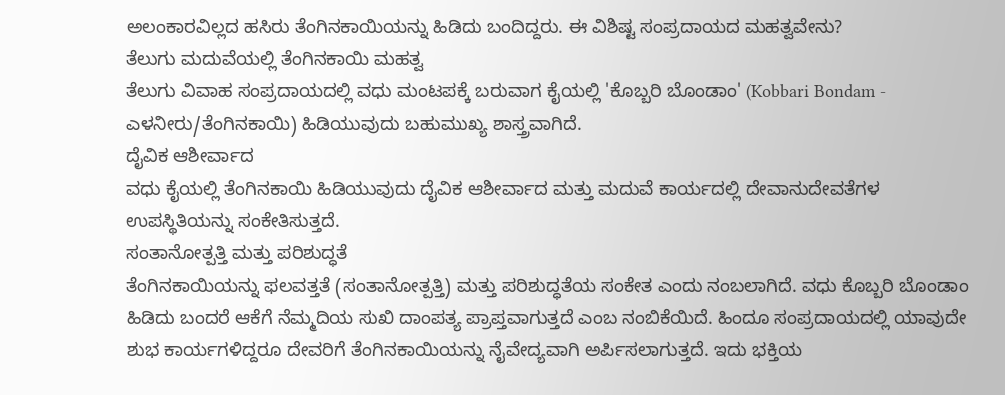ಅಲಂಕಾರವಿಲ್ಲದ ಹಸಿರು ತೆಂಗಿನಕಾಯಿಯನ್ನು ಹಿಡಿದು ಬಂದಿದ್ದರು. ಈ ವಿಶಿಷ್ಟ ಸಂಪ್ರದಾಯದ ಮಹತ್ವವೇನು?
ತೆಲುಗು ಮದುವೆಯಲ್ಲಿ ತೆಂಗಿನಕಾಯಿ ಮಹತ್ವ
ತೆಲುಗು ವಿವಾಹ ಸಂಪ್ರದಾಯದಲ್ಲಿ ವಧು ಮಂಟಪಕ್ಕೆ ಬರುವಾಗ ಕೈಯಲ್ಲಿ 'ಕೊಬ್ಬರಿ ಬೊಂಡಾಂ' (Kobbari Bondam - ಎಳನೀರು/ತೆಂಗಿನಕಾಯಿ) ಹಿಡಿಯುವುದು ಬಹುಮುಖ್ಯ ಶಾಸ್ತ್ರವಾಗಿದೆ.
ದೈವಿಕ ಆಶೀರ್ವಾದ
ವಧು ಕೈಯಲ್ಲಿ ತೆಂಗಿನಕಾಯಿ ಹಿಡಿಯುವುದು ದೈವಿಕ ಆಶೀರ್ವಾದ ಮತ್ತು ಮದುವೆ ಕಾರ್ಯದಲ್ಲಿ ದೇವಾನುದೇವತೆಗಳ ಉಪಸ್ಥಿತಿಯನ್ನು ಸಂಕೇತಿಸುತ್ತದೆ.
ಸಂತಾನೋತ್ಪತ್ತಿ ಮತ್ತು ಪರಿಶುದ್ಧತೆ
ತೆಂಗಿನಕಾಯಿಯನ್ನು ಫಲವತ್ತತೆ (ಸಂತಾನೋತ್ಪತ್ತಿ) ಮತ್ತು ಪರಿಶುದ್ಧತೆಯ ಸಂಕೇತ ಎಂದು ನಂಬಲಾಗಿದೆ. ವಧು ಕೊಬ್ಬರಿ ಬೊಂಡಾಂ ಹಿಡಿದು ಬಂದರೆ ಆಕೆಗೆ ನೆಮ್ಮದಿಯ ಸುಖಿ ದಾಂಪತ್ಯ ಪ್ರಾಪ್ತವಾಗುತ್ತದೆ ಎಂಬ ನಂಬಿಕೆಯಿದೆ. ಹಿಂದೂ ಸಂಪ್ರದಾಯದಲ್ಲಿ ಯಾವುದೇ ಶುಭ ಕಾರ್ಯಗಳಿದ್ದರೂ ದೇವರಿಗೆ ತೆಂಗಿನಕಾಯಿಯನ್ನು ನೈವೇದ್ಯವಾಗಿ ಅರ್ಪಿಸಲಾಗುತ್ತದೆ. ಇದು ಭಕ್ತಿಯ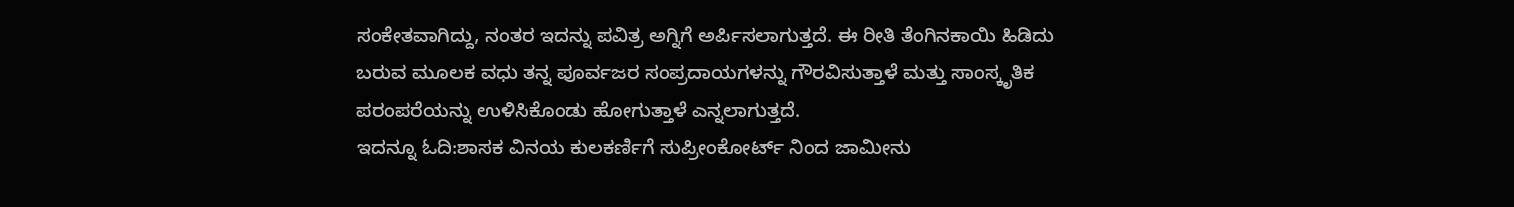ಸಂಕೇತವಾಗಿದ್ದು, ನಂತರ ಇದನ್ನು ಪವಿತ್ರ ಅಗ್ನಿಗೆ ಅರ್ಪಿಸಲಾಗುತ್ತದೆ. ಈ ರೀತಿ ತೆಂಗಿನಕಾಯಿ ಹಿಡಿದು ಬರುವ ಮೂಲಕ ವಧು ತನ್ನ ಪೂರ್ವಜರ ಸಂಪ್ರದಾಯಗಳನ್ನು ಗೌರವಿಸುತ್ತಾಳೆ ಮತ್ತು ಸಾಂಸ್ಕೃತಿಕ ಪರಂಪರೆಯನ್ನು ಉಳಿಸಿಕೊಂಡು ಹೋಗುತ್ತಾಳೆ ಎನ್ನಲಾಗುತ್ತದೆ.
ಇದನ್ನೂ ಓದಿ:ಶಾಸಕ ವಿನಯ ಕುಲಕರ್ಣಿಗೆ ಸುಪ್ರೀಂಕೋರ್ಟ್ ನಿಂದ ಜಾಮೀನು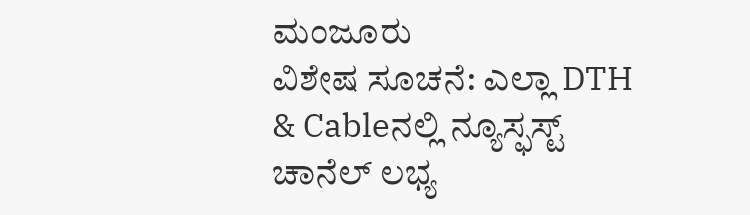ಮಂಜೂರು
ವಿಶೇಷ ಸೂಚನೆ: ಎಲ್ಲಾ DTH & Cableನಲ್ಲಿ ನ್ಯೂಸ್ಫಸ್ಟ್ ಚಾನೆಲ್ ಲಭ್ಯ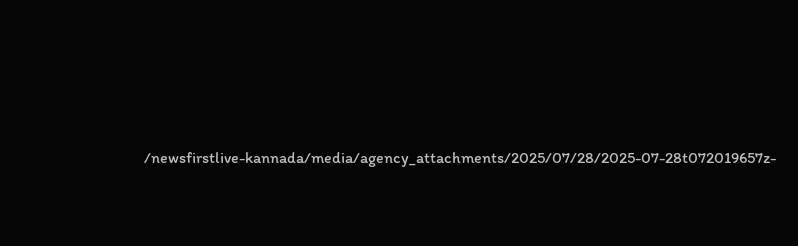/newsfirstlive-kannada/media/agency_attachments/2025/07/28/2025-07-28t072019657z-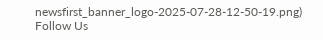newsfirst_banner_logo-2025-07-28-12-50-19.png)
Follow Us